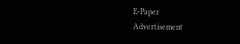E-Paper
Advertisement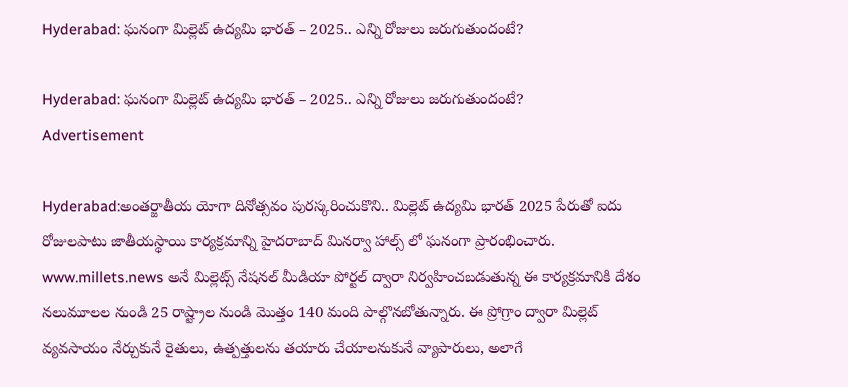Hyderabad: ఘనంగా మిల్లెట్ ఉద్యమి భారత్ – 2025.. ఎన్ని రోజులు జరుగుతుందంటే?

Hyderabad: ఘనంగా మిల్లెట్ ఉద్యమి భారత్ – 2025.. ఎన్ని రోజులు జరుగుతుందంటే?
Advertisement

Hyderabad:అంతర్జాతీయ యోగా దినోత్సవం పురస్కరించుకొని.. మిల్లెట్ ఉద్యమి భారత్ 2025 పేరుతో ఐదు రోజులపాటు జాతీయస్థాయి కార్యక్రమాన్ని హైదరాబాద్ మినర్వా హాల్స్ లో ఘనంగా ప్రారంభించారు. www.millets.news అనే మిల్లెట్స్ నేషనల్ మీడియా పోర్టల్ ద్వారా నిర్వహించబడుతున్న ఈ కార్యక్రమానికి దేశం నలుమూలల నుండి 25 రాష్ట్రాల నుండి మొత్తం 140 మంది పాల్గొనబోతున్నారు. ఈ ప్రోగ్రాం ద్వారా మిల్లెట్ వ్యవసాయం నేర్చుకునే రైతులు, ఉత్పత్తులను తయారు చేయాలనుకునే వ్యాపారులు, అలాగే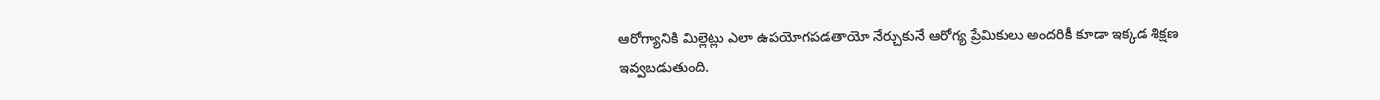ఆరోగ్యానికి మిల్లెట్లు ఎలా ఉపయోగపడతాయో నేర్చుకునే ఆరోగ్య ప్రేమికులు అందరికీ కూడా ఇక్కడ శిక్షణ ఇవ్వబడుతుంది.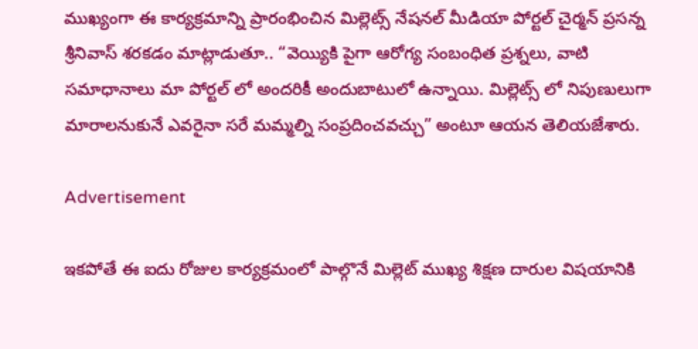ముఖ్యంగా ఈ కార్యక్రమాన్ని ప్రారంభించిన మిల్లెట్స్ నేషనల్ మీడియా పోర్టల్ చైర్మన్ ప్రసన్న శ్రీనివాస్ శరకడం మాట్లాడుతూ.. “వెయ్యికి పైగా ఆరోగ్య సంబంధిత ప్రశ్నలు, వాటి సమాధానాలు మా పోర్టల్ లో అందరికీ అందుబాటులో ఉన్నాయి. మిల్లెట్స్ లో నిపుణులుగా మారాలనుకునే ఎవరైనా సరే మమ్మల్ని సంప్రదించవచ్చు” అంటూ ఆయన తెలియజేశారు.

Advertisement

ఇకపోతే ఈ ఐదు రోజుల కార్యక్రమంలో పాల్గొనే మిల్లెట్ ముఖ్య శిక్షణ దారుల విషయానికి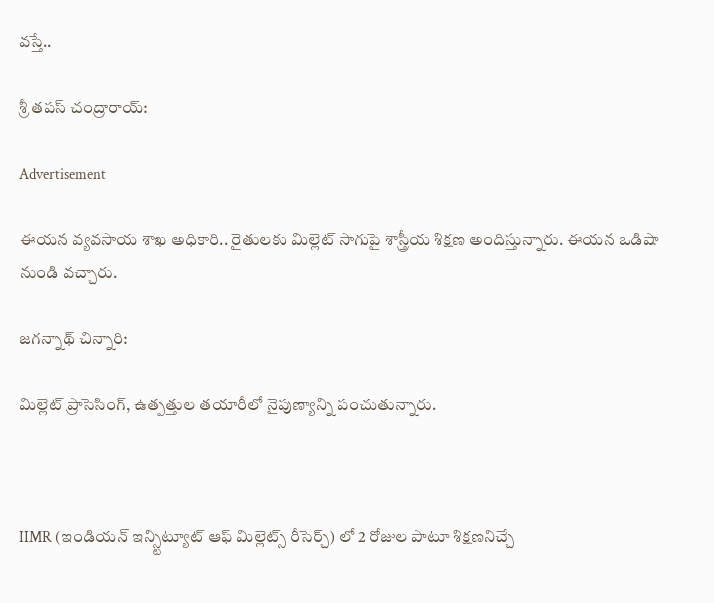వస్తే..

శ్రీ తపస్ చంద్రారాయ్:

Advertisement

ఈయన వ్యవసాయ శాఖ అధికారి.. రైతులకు మిల్లెట్ సాగుపై శాస్త్రీయ శిక్షణ అందిస్తున్నారు. ఈయన ఒడిషా నుండి వచ్చారు.

జగన్నాథ్ చిన్నారి:

మిల్లెట్ ప్రాసెసింగ్, ఉత్పత్తుల తయారీలో నైపుణ్యాన్ని పంచుతున్నారు.



IIMR (ఇండియన్ ఇన్స్టిట్యూట్ ఆఫ్ మిల్లెట్స్ రీసెర్చ్) లో 2 రోజుల పాటూ శిక్షణనిచ్చే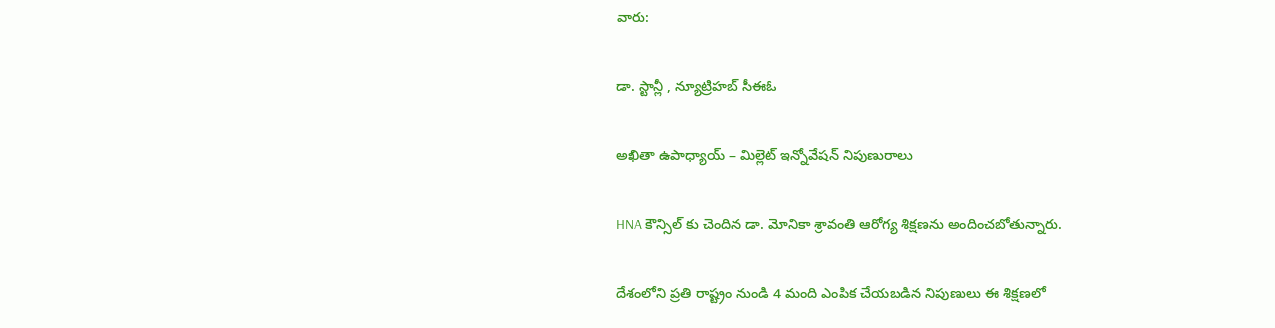వారు:

డా. స్టాన్లీ , న్యూట్రిహబ్ సీఈఓ

అఖితా ఉపాధ్యాయ్ – మిల్లెట్ ఇన్నోవేషన్ నిపుణురాలు

HNA కౌన్సిల్ కు చెందిన డా. మోనికా శ్రావంతి ఆరోగ్య శిక్షణను అందించబోతున్నారు.

దేశంలోని ప్రతి రాష్ట్రం నుండి 4 మంది ఎంపిక చేయబడిన నిపుణులు ఈ శిక్షణలో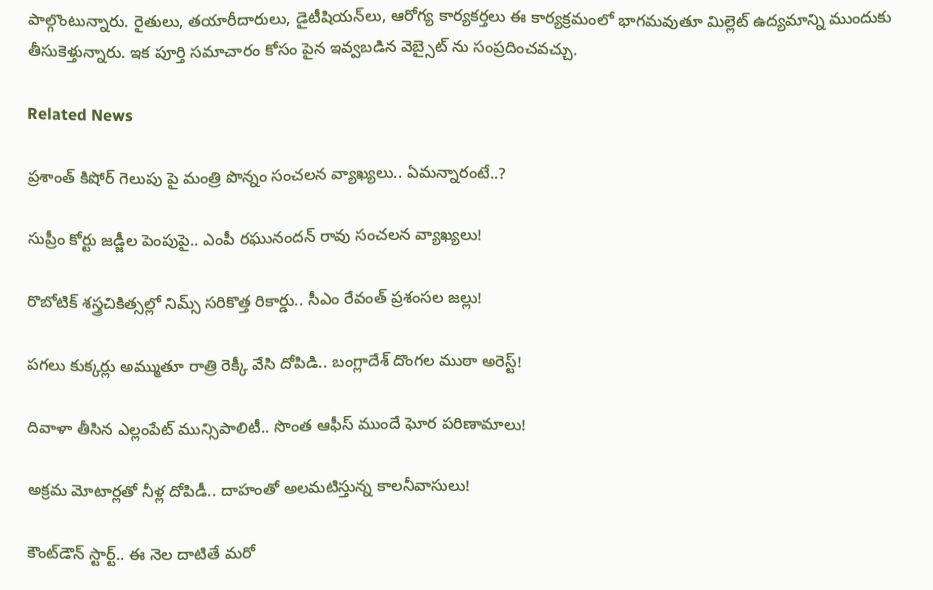పాల్గొంటున్నారు. రైతులు, తయారీదారులు, డైటీషియన్‌లు, ఆరోగ్య కార్యకర్తలు ఈ కార్యక్రమంలో భాగమవుతూ మిల్లెట్ ఉద్యమాన్ని ముందుకు తీసుకెళ్తున్నారు. ఇక పూర్తి సమాచారం కోసం పైన ఇవ్వబడిన వెబ్సైట్ ను సంప్రదించవచ్చు.

Related News

ప్రశాంత్ కిషోర్ గెలుపు పై మంత్రి పొన్నం సంచలన వ్యాఖ్యలు.. ఏమన్నారంటే..?

సుప్రీం కోర్టు జడ్జీల పెంపుపై.. ఎంపీ రఘునందన్ రావు సంచలన వ్యాఖ్యలు!

రొబోటిక్ శస్త్రచికిత్సల్లో నిమ్స్ సరికొత్త రికార్డు.. సీఎం రేవంత్ ప్రశంసల జల్లు!

పగలు కుక్కర్లు అమ్ముతూ రాత్రి రెక్కీ వేసి దోపిడి.. బంగ్లాదేశ్ దొంగల ముఠా అరెస్ట్!

దివాళా తీసిన ఎల్లంపేట్ మున్సిపాలిటీ.. సొంత ఆఫీస్ ముందే ఘోర పరిణామాలు!

అక్రమ మోటార్లతో నీళ్ల దోపిడీ.. దాహంతో అలమటిస్తున్న కాలనీవాసులు!

కౌంట్‌డౌన్ స్టార్ట్.. ఈ నెల దాటితే మరో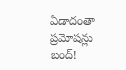ఏడాదంతా ప్రమోషన్లు బంద్!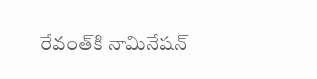రేవంత్‌కి నామినేషన్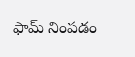ఫామ్ నింపడం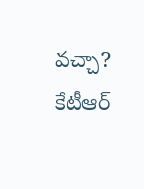వచ్చా? కేటీఆర్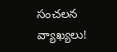సంచలన వ్యాఖ్యలు!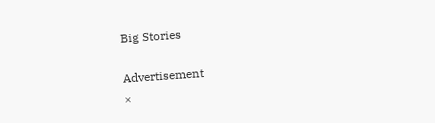Big Stories

Advertisement
×